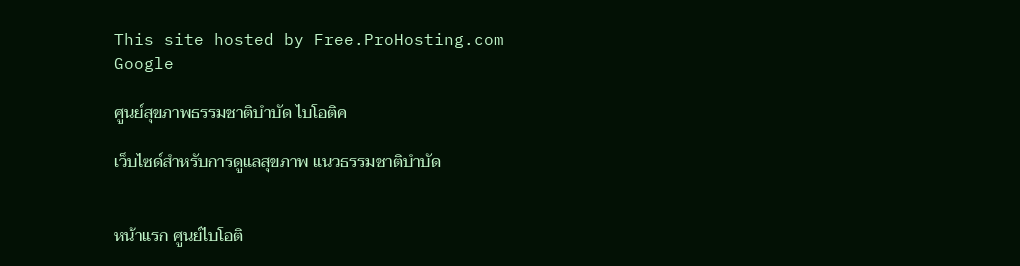This site hosted by Free.ProHosting.com
Google

ศูนย์สุขภาพธรรมชาติบำบัด ไบโอติค

เว็บไซด์สำหรับการดูแลสุขภาพ แนวธรรมชาติบำบัด


หน้าแรก ศูนย์ไบโอติ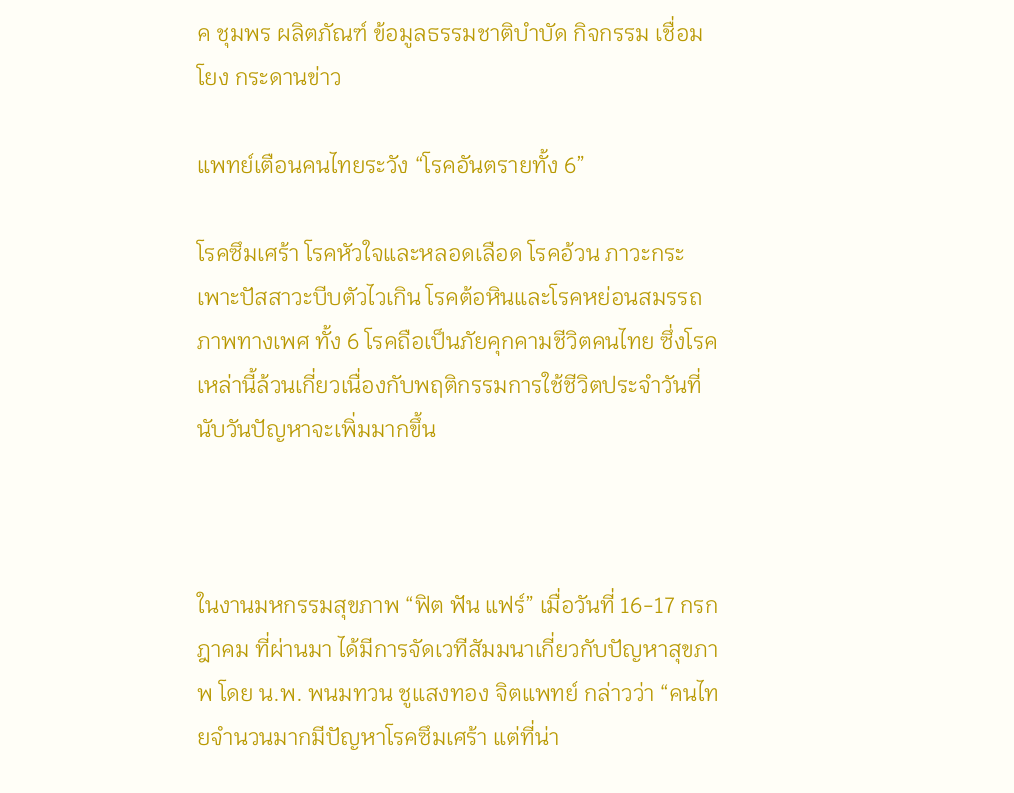ค ชุมพร ผลิตภัณฑ์ ข้อมูลธรรมชาติบำบัด กิจกรรม เชื่อมโยง กระดานข่าว

แพทย์เตือนคนไทยระวัง “โรคอันตรายทั้ง 6”

โรคซึมเศร้า โรคหัวใจและหลอดเลือด โรคอ้วน ภาวะกระเพาะปัสสาวะบีบตัวไวเกิน โรคต้อหินและโรคหย่อนสมรรถภาพทางเพศ ทั้ง 6 โรคถือเป็นภัยคุกคามชีวิตคนไทย ซึ่งโรคเหล่านี้ล้วนเกี่ยวเนื่องกับพฤติกรรมการใช้ชีวิตประจำวันที่นับวันปัญหาจะเพิ่มมากขึ้น



ในงานมหกรรมสุขภาพ “ฟิต ฟัน แฟร์” เมื่อวันที่ 16-17 กรกฎาคม ที่ผ่านมา ได้มีการจัดเวทีสัมมนาเกี่ยวกับปัญหาสุขภาพ โดย น.พ. พนมทวน ชูแสงทอง จิตแพทย์ กล่าวว่า “คนไทยจำนวนมากมีปัญหาโรคซึมเศร้า แต่ที่น่า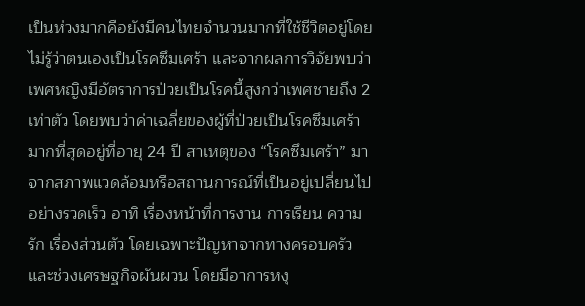เป็นห่วงมากคือยังมีคนไทยจำนวนมากที่ใช้ชีวิตอยู่โดยไม่รู้ว่าตนเองเป็นโรคซึมเศร้า และจากผลการวิจัยพบว่าเพศหญิงมีอัตราการป่วยเป็นโรคนี้สูงกว่าเพศชายถึง 2 เท่าตัว โดยพบว่าค่าเฉลี่ยของผู้ที่ป่วยเป็นโรคซึมเศร้ามากที่สุดอยู่ที่อายุ 24 ปี สาเหตุของ “โรคซึมเศร้า” มาจากสภาพแวดล้อมหรือสถานการณ์ที่เป็นอยู่เปลี่ยนไปอย่างรวดเร็ว อาทิ เรื่องหน้าที่การงาน การเรียน ความรัก เรื่องส่วนตัว โดยเฉพาะปัญหาจากทางครอบครัว และช่วงเศรษฐกิจผันผวน โดยมีอาการหงุ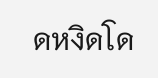ดหงิดโด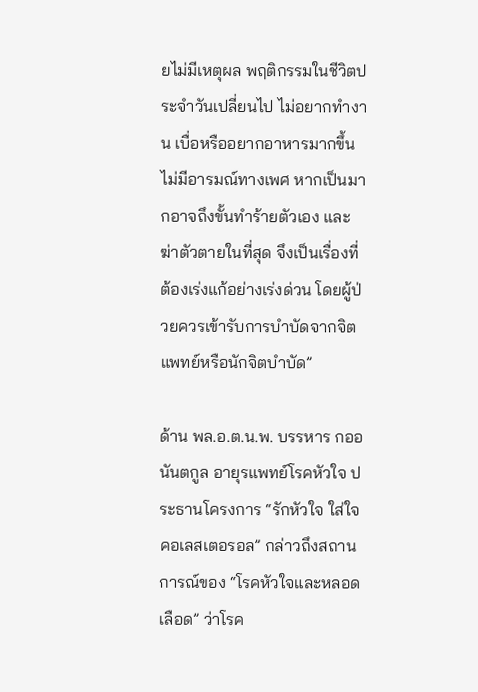ยไม่มีเหตุผล พฤติกรรมในชีวิตประจำวันเปลี่ยนไป ไม่อยากทำงาน เบื่อหรืออยากอาหารมากขึ้น ไม่มีอารมณ์ทางเพศ หากเป็นมากอาจถึงขั้นทำร้ายตัวเอง และฆ่าตัวตายในที่สุด จึงเป็นเรื่องที่ต้องเร่งแก้อย่างเร่งด่วน โดยผู้ป่วยควรเข้ารับการบำบัดจากจิตแพทย์หรือนักจิตบำบัด”

ด้าน พล.อ.ต.น.พ. บรรหาร กออนันตกูล อายุรแพทย์โรคหัวใจ ประธานโครงการ “รักหัวใจ ใส่ใจคอเลสเตอรอล” กล่าวถึงสถานการณ์ของ “โรคหัวใจและหลอดเลือด” ว่าโรค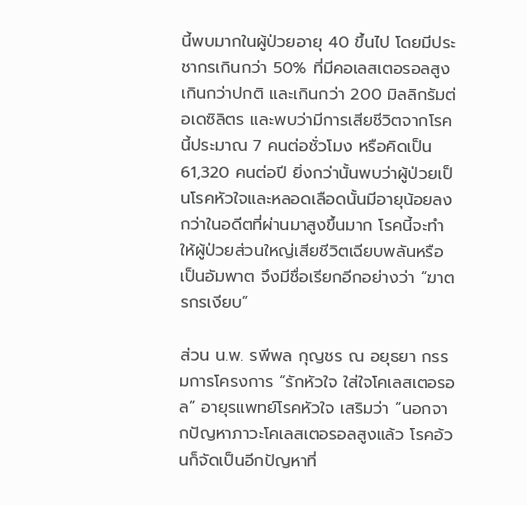นี้พบมากในผู้ป่วยอายุ 40 ขึ้นไป โดยมีประชากรเกินกว่า 50% ที่มีคอเลสเตอรอลสูงเกินกว่าปกติ และเกินกว่า 200 มิลลิกรัมต่อเดซิลิตร และพบว่ามีการเสียชีวิตจากโรคนี้ประมาณ 7 คนต่อชั่วโมง หรือคิดเป็น 61,320 คนต่อปี ยิ่งกว่านั้นพบว่าผู้ป่วยเป็นโรคหัวใจและหลอดเลือดนั้นมีอายุน้อยลงกว่าในอดีตที่ผ่านมาสูงขึ้นมาก โรคนี้จะทำให้ผู้ป่วยส่วนใหญ่เสียชีวิตเฉียบพลันหรือเป็นอัมพาต จึงมีชื่อเรียกอีกอย่างว่า “ฆาตรกรเงียบ”

ส่วน น.พ. รพีพล กุญชร ณ อยุธยา กรรมการโครงการ “รักหัวใจ ใส่ใจโคเลสเตอรอล” อายุรแพทย์โรคหัวใจ เสริมว่า “นอกจากปัญหาภาวะโคเลสเตอรอลสูงแล้ว โรคอ้วนก็จัดเป็นอีกปัญหาที่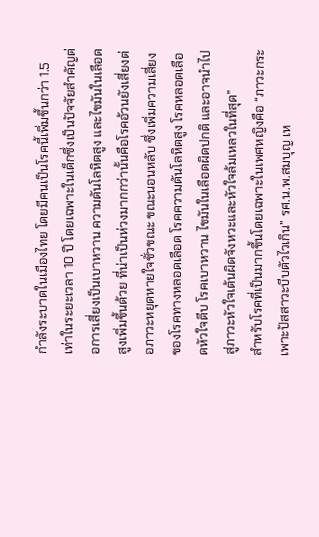กำลังระบาดในเมืองไทย โดยมีคนเป็นโรคนี้เพิ่มขึ้นกว่า 1.5 เท่าในระยะเวลา 10 ปี โดยเฉพาะในเด็กซึ่งเป็นปัจจัยสำคัญต่อการเสี่ยงเป็นเบาหวาน ความดันโลหิตสูง และไขมันในเลือดสูงเพิ่มขึ้นด้วย ที่น่าเป็นห่วงมากกว่านั้นคือโรคอ้วนยังเสี่ยงต่อภาวะหยุดหายใจชั่วขณะ ขณะนอนหลับ ซึ่งเพิ่มความเสี่ยงของโรคทางหลอดเลือด โรคความดันโลหิตสูง โรคหลอดเลือดหัวใจตีบ โรคเบาหวาน ไขมันในเลือดผิดปกติ และอาจนำไปสู่ภาวะหัวใจเต้นผิดจังหวะและหัวใจล้มเหลวในที่สุด”
สำหรับโรคที่เป็นมากขึ้นโดยเฉพาะในเพศหญิงคือ “ภาวะกระเพาะปัสสาวะบีบตัวไวเกิน” รศ.น.พ.สมบุญ เห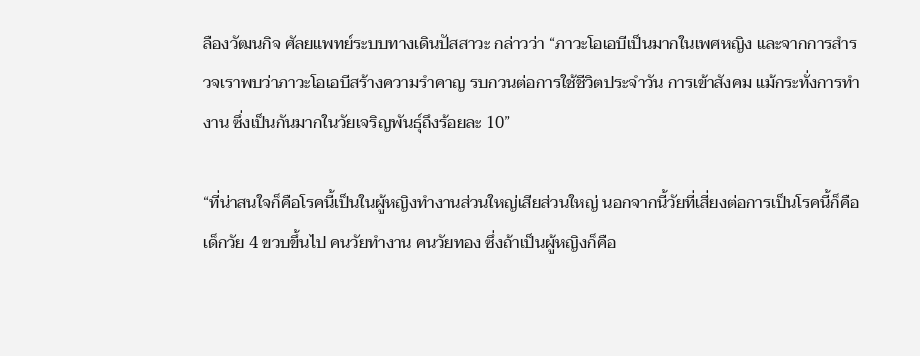ลืองวัฒนกิจ ศัลยแพทย์ระบบทางเดินปัสสาวะ กล่าวว่า “ภาวะโอเอบีเป็นมากในเพศหญิง และจากการสำรวจเราพบว่าภาวะโอเอบีสร้างความรำคาญ รบกวนต่อการใช้ชีวิตประจำวัน การเข้าสังคม แม้กระทั่งการทำงาน ซึ่งเป็นกันมากในวัยเจริญพันธุ์ถึงร้อยละ 10”

“ที่น่าสนใจก็คือโรคนี้เป็นในผู้หญิงทำงานส่วนใหญ่เสียส่วนใหญ่ นอกจากนี้วัยที่เสี่ยงต่อการเป็นโรคนี้ก็คือเด็กวัย 4 ขวบขึ้นไป คนวัยทำงาน คนวัยทอง ซึ่งถ้าเป็นผู้หญิงก็คือ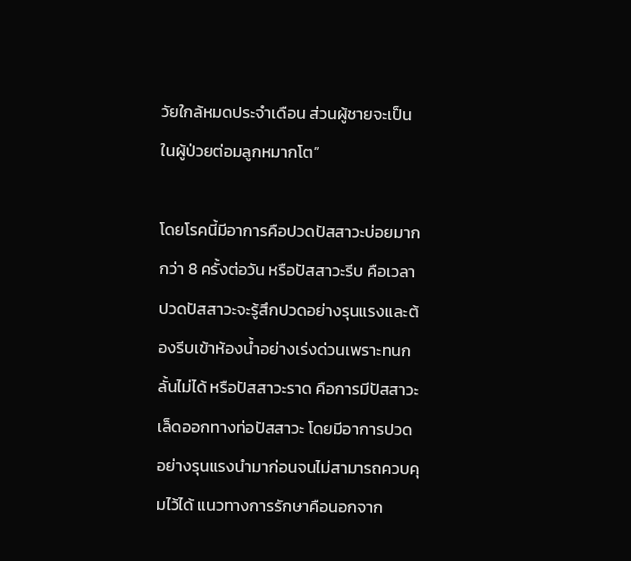วัยใกล้หมดประจำเดือน ส่วนผู้ชายจะเป็นในผู้ป่วยต่อมลูกหมากโต”

โดยโรคนี้มีอาการคือปวดปัสสาวะบ่อยมากกว่า 8 ครั้งต่อวัน หรือปัสสาวะรีบ คือเวลาปวดปัสสาวะจะรู้สึกปวดอย่างรุนแรงและต้องรีบเข้าห้องน้ำอย่างเร่งด่วนเพราะทนกลั้นไม่ได้ หรือปัสสาวะราด คือการมีปัสสาวะเล็ดออกทางท่อปัสสาวะ โดยมีอาการปวดอย่างรุนแรงนำมาก่อนจนไม่สามารถควบคุมไว้ได้ แนวทางการรักษาคือนอกจาก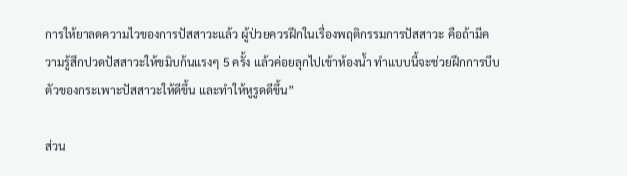การให้ยาลดความไวของการปัสสาวะแล้ว ผู้ป่วยควรฝึกในเรื่องพฤติกรรมการปัสสาวะ คือถ้ามีความรู้สึกปวดปัสสาวะให้ขมิบก้นแรงๆ 5 ครั้ง แล้วค่อยลุกไปเข้าห้องน้ำ ทำแบบนี้จะช่วยฝึกการบีบตัวของกระเพาะปัสสาวะให้ดีขึ้น และทำให้หูรูดดีขึ้น”

ส่วน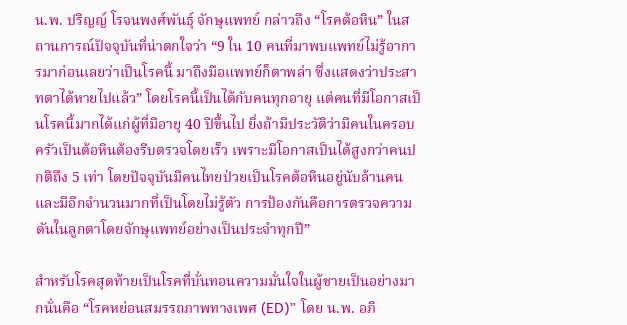น.พ. ปริญญ์ โรจนพงศ์พันธุ์ จักษุแพทย์ กล่าวถึง “โรคต้อหิน” ในสถานการณ์ปัจจุบันที่น่าตกใจว่า “9 ใน 10 คนที่มาพบแพทย์ไม่รู้อาการมาก่อนเลยว่าเป็นโรคนี้ มาถึงมือแพทย์ก็ตาพล่า ซึ่งแสดงว่าประสาทตาได้หายไปแล้ว” โดยโรคนี้เป็นได้กับคนทุกอายุ แต่คนที่มีโอกาสเป็นโรคนี้มากได้แก่ผู้ที่มีอายุ 40 ปีขึ้นไป ยิ่งถ้ามีประวัติว่ามีคนในครอบครัวเป็นต้อหินต้องรีบตรวจโดยเร็ว เพราะมีโอกาสเป็นได้สูงกว่าคนปกติถึง 5 เท่า โดยปัจจุบันมีคนไทยป่วยเป็นโรคต้อหินอยู่นับล้านคน และมีอีกจำนวนมากที่เป็นโดยไม่รู้ตัว การป้องกันคือการตรวจความดันในลูกตาโดยจักษุแพทย์อย่างเป็นประจำทุกปี”

สำหรับโรคสุดท้ายเป็นโรคที่บั่นทอนความมั่นใจในผู้ชายเป็นอย่างมากนั่นคือ “โรคหย่อนสมรรถภาพทางเพศ (ED)” โดย น.พ. อภิ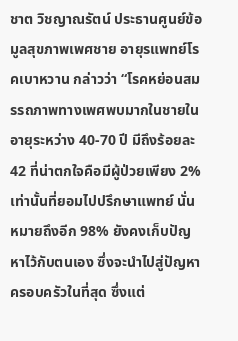ชาต วิชญาณรัตน์ ประธานศูนย์ข้อมูลสุขภาพเพศชาย อายุรแพทย์โรคเบาหวาน กล่าวว่า “โรคหย่อนสมรรถภาพทางเพศพบมากในชายในอายุระหว่าง 40-70 ปี มีถึงร้อยละ 42 ที่น่าตกใจคือมีผู้ป่วยเพียง 2% เท่านั้นที่ยอมไปปรึกษาแพทย์ นั่นหมายถึงอีก 98% ยังคงเก็บปัญหาไว้กับตนเอง ซึ่งจะนำไปสู่ปัญหาครอบครัวในที่สุด ซึ่งแต่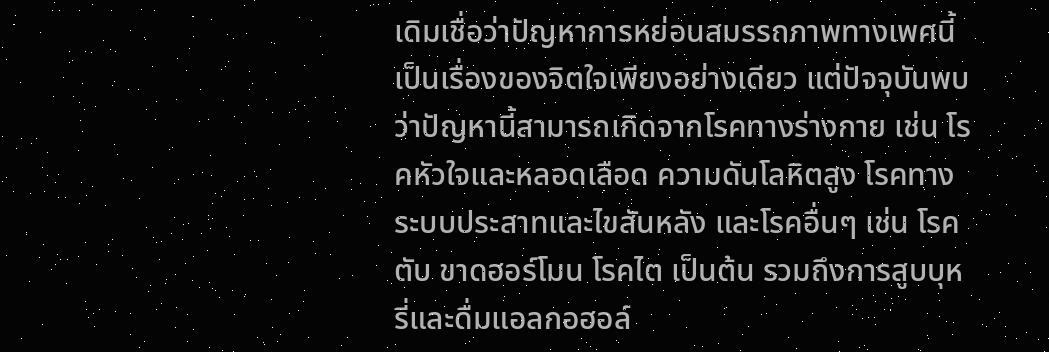เดิมเชื่อว่าปัญหาการหย่อนสมรรถภาพทางเพศนี้เป็นเรื่องของจิตใจเพียงอย่างเดียว แต่ปัจจุบันพบว่าปัญหานี้สามารถเกิดจากโรคทางร่างกาย เช่น โรคหัวใจและหลอดเลือด ความดันโลหิตสูง โรคทางระบบประสาทและไขสันหลัง และโรคอื่นๆ เช่น โรคตับ ขาดฮอร์โมน โรคไต เป็นต้น รวมถึงการสูบบุหรี่และดื่มแอลกอฮอล์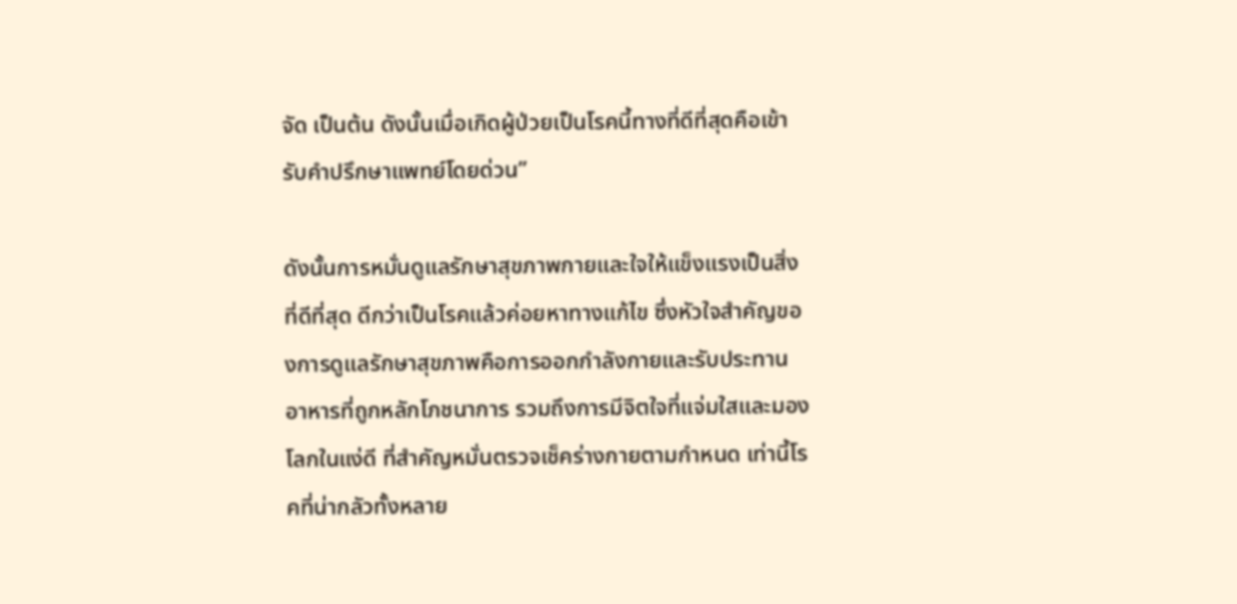จัด เป็นต้น ดังนั้นเมื่อเกิดผู้ป่วยเป็นโรคนี้ทางที่ดีที่สุดคือเข้ารับคำปรึกษาแพทย์โดยด่วน”

ดังนั้นการหมั่นดูแลรักษาสุขภาพกายและใจให้แข็งแรงเป็นสิ่งที่ดีที่สุด ดีกว่าเป็นโรคแล้วค่อยหาทางแก้ไข ซึ่งหัวใจสำคัญของการดูแลรักษาสุขภาพคือการออกกำลังกายและรับประทานอาหารที่ถูกหลักโภชนาการ รวมถึงการมีจิตใจที่แจ่มใสและมองโลกในแง่ดี ที่สำคัญหมั่นตรวจเช็คร่างกายตามกำหนด เท่านี้โรคที่น่ากลัวทั้งหลาย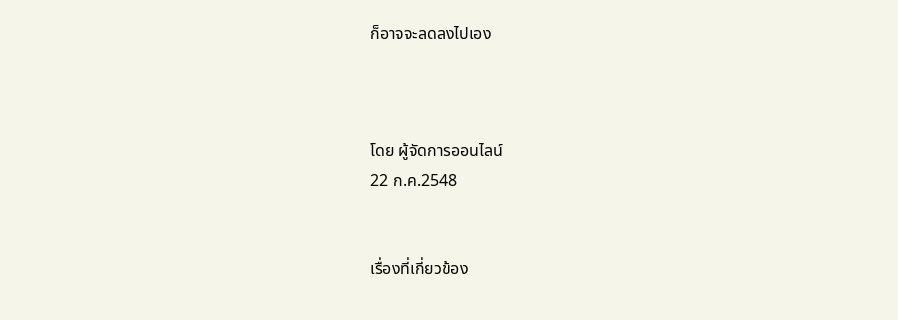ก็อาจจะลดลงไปเอง



โดย ผู้จัดการออนไลน์
22 ก.ค.2548


เรื่องที่เกี่ยวข้อง